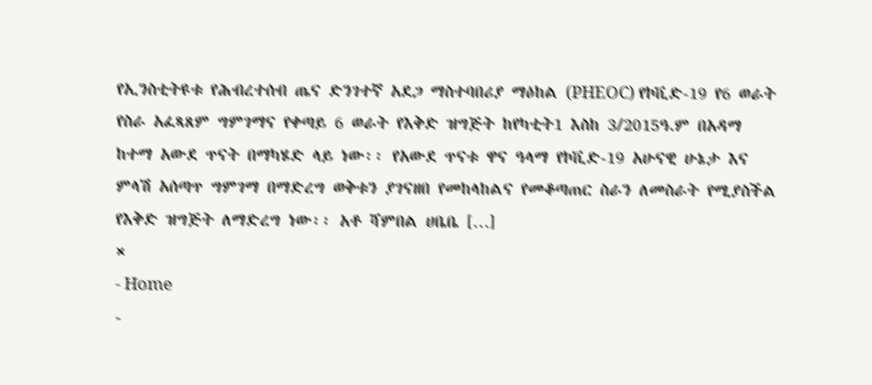የኢንስቲትዩቱ የሕብረተሰብ ጤና ድንገተኛ አደጋ ማስተባበሪያ ማዕከል (PHEOC) የኮቪድ-19 የ6 ወራት የስራ አፈጻጸም ግምገማና የቀጣይ 6 ወራት የእቅድ ዝግጅት ከየካቲት1 እስከ 3/2015ዓ.ም በአዳማ ከተማ አውደ ጥናት በማካሄድ ላይ ነው፡፡ የአውደ ጥናቱ ዋና ዓላማ የኮቪድ-19 አሁናዊ ሁኔታ እና ምላሽ አሰጣጥ ግምገማ በማድረግ ወቅቱን ያገናዘበ የመከላከልና የመቆጣጠር ስራን ለመስራት የሚያስችል የእቅድ ዝግጅት ለማድረግ ነው፡፡ አቶ ሻምበል ሀቤቤ […]
×
- Home
-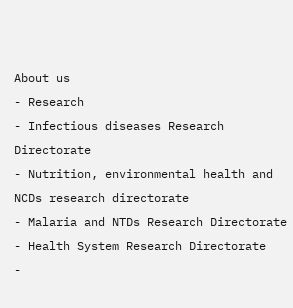About us
- Research
- Infectious diseases Research Directorate
- Nutrition, environmental health and NCDs research directorate
- Malaria and NTDs Research Directorate
- Health System Research Directorate
-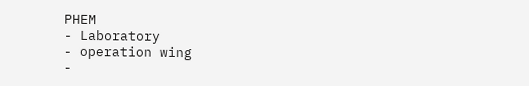PHEM
- Laboratory
- operation wing
-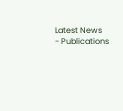Latest News
- Publications